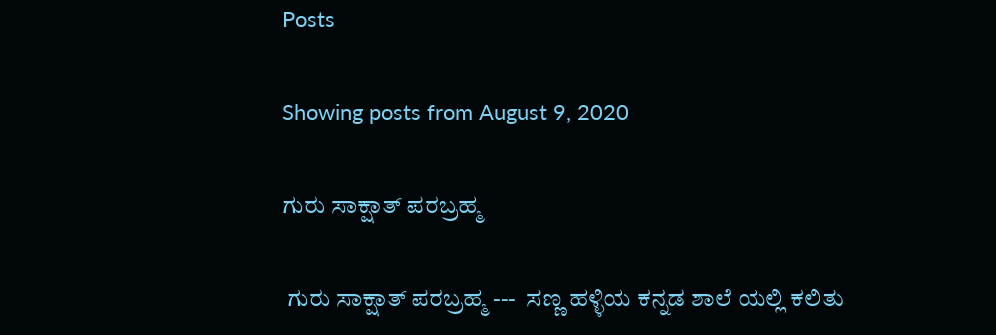Posts

Showing posts from August 9, 2020

ಗುರು ಸಾಕ್ಷಾತ್ ಪರಬ್ರಹ್ಮ

 ಗುರು ಸಾಕ್ಷಾತ್ ಪರಬ್ರಹ್ಮ ---  ಸಣ್ಣ ಹಳ್ಳಿಯ ಕನ್ನಡ ಶಾಲೆ ಯಲ್ಲಿ ಕಲಿತು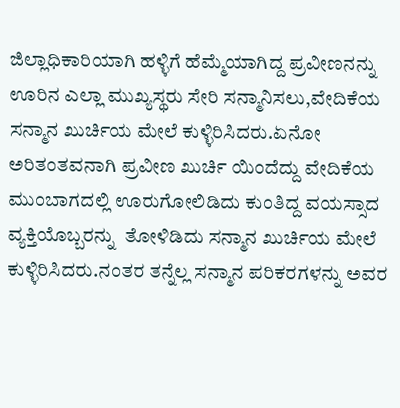ಜಿಲ್ಲಾಧಿಕಾರಿಯಾಗಿ ಹಳ್ಳಿಗೆ ಹೆಮ್ಮೆಯಾಗಿದ್ದ ಪ್ರವೀಣನನ್ನು ಊರಿನ ಎಲ್ಲಾ ಮುಖ್ಯಸ್ಥರು ಸೇರಿ ಸನ್ಮಾನಿಸಲು,ವೇದಿಕೆಯ ಸನ್ಮಾನ ಖುರ್ಚಿಯ ಮೇಲೆ ಕುಳ್ಳಿರಿಸಿದರು.ಏನೋ ಅರಿತಂತವನಾಗಿ ಪ್ರವೀಣ ಖುರ್ಚಿ ಯಿಂದೆದ್ದು ವೇದಿಕೆಯ ಮುಂಬಾಗದಲ್ಲಿ ಊರುಗೋಲಿಡಿದು ಕುಂತಿದ್ದ ವಯಸ್ಸಾದ ವ್ಯಕ್ತಿಯೊಬ್ಬರನ್ನು  ತೋಳಿಡಿದು ಸನ್ಮಾನ ಖುರ್ಚಿಯ ಮೇಲೆ ಕುಳ್ಳಿರಿಸಿದರು.ನಂತರ ತನ್ನೆಲ್ಲ ಸನ್ಮಾನ ಪರಿಕರಗಳನ್ನು ಅವರ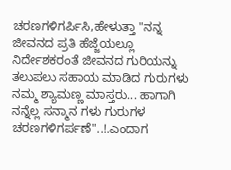ಚರಣಗಳಿಗರ್ಪಿಸಿ,ಹೇಳುತ್ತಾ "ನನ್ನ ಜೀವನದ ಪ್ರತಿ ಹೆಜ್ಜೆಯಲ್ಲೂ ನಿರ್ದೇಶಕರಂತೆ ಜೀವನದ ಗುರಿಯನ್ನು ತಲುಪಲು ಸಹಾಯ ಮಾಡಿದ ಗುರುಗಳು ನಮ್ಮ ಶ್ಯಾಮಣ್ಣ ಮಾಸ್ತರು... ಹಾಗಾಗಿ ನನ್ನೆಲ್ಲ ಸನ್ಮಾನ ಗಳು ಗುರುಗಳ ಚರಣಗಳಿಗರ್ಪಣೆ"..!.ಎಂದಾಗ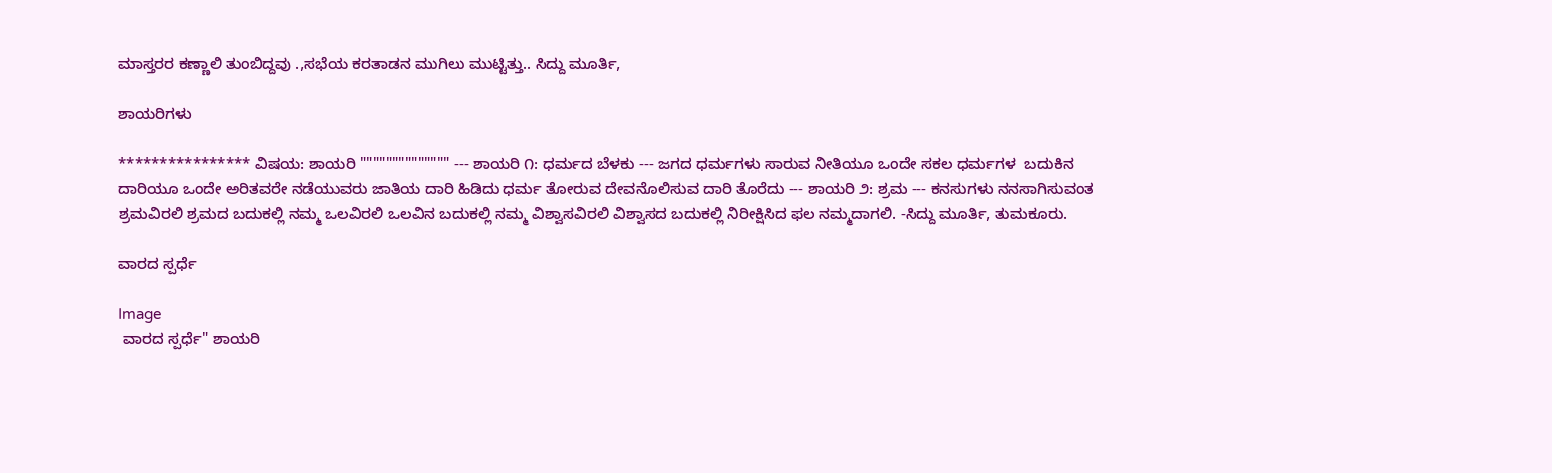ಮಾಸ್ತರರ ಕಣ್ಣಾಲಿ ತುಂಬಿದ್ದವು .,ಸಭೆಯ ಕರತಾಡನ ಮುಗಿಲು ಮುಟ್ಟಿತ್ತು.. ಸಿದ್ದು ಮೂರ್ತಿ,

ಶಾಯರಿಗಳು

**************** ವಿಷಯ: ಶಾಯರಿ """""""""""""" --- ಶಾಯರಿ ೧: ಧರ್ಮದ ಬೆಳಕು --- ಜಗದ ಧರ್ಮಗಳು ಸಾರುವ ನೀತಿಯೂ ಒಂದೇ ಸಕಲ ಧರ್ಮಗಳ  ಬದುಕಿನ ದಾರಿಯೂ ಒಂದೇ ಅರಿತವರೇ ನಡೆಯುವರು ಜಾತಿಯ ದಾರಿ ಹಿಡಿದು ಧರ್ಮ ತೋರುವ ದೇವನೊಲಿಸುವ ದಾರಿ ತೊರೆದು --- ಶಾಯರಿ ೨: ಶ್ರಮ --- ಕನಸುಗಳು ನನಸಾಗಿಸುವಂತ ಶ್ರಮವಿರಲಿ ಶ್ರಮದ ಬದುಕಲ್ಲಿ ನಮ್ಮ ಒಲವಿರಲಿ ಒಲವಿನ ಬದುಕಲ್ಲಿ ನಮ್ಮ ವಿಶ್ವಾಸವಿರಲಿ ವಿಶ್ವಾಸದ ಬದುಕಲ್ಲಿ ನಿರೀಕ್ಷಿಸಿದ ಫಲ ನಮ್ಮದಾಗಲಿ. -ಸಿದ್ದು ಮೂರ್ತಿ, ತುಮಕೂರು.

ವಾರದ ಸ್ಪರ್ಧೆ

Image
 ವಾರದ ಸ್ಪರ್ಧೆ" ಶಾಯರಿ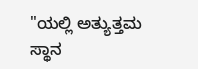"ಯಲ್ಲಿ ಅತ್ಯುತ್ತಮ ಸ್ಥಾನ